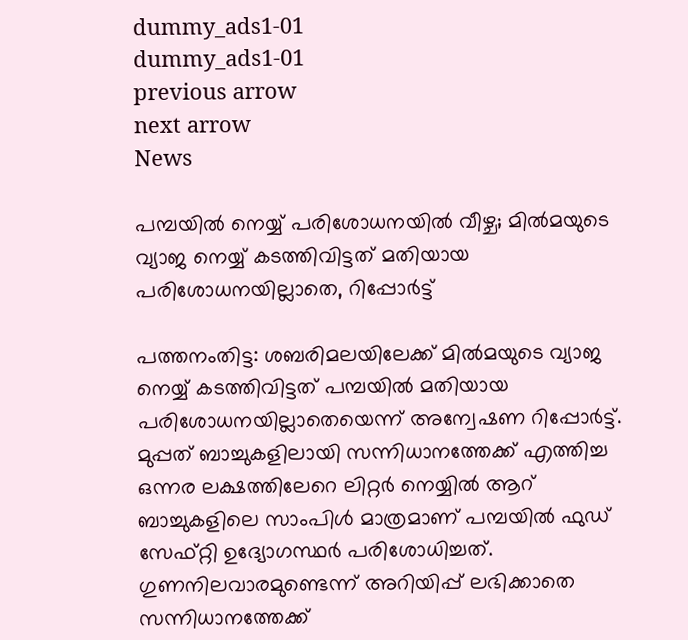dummy_ads1-01
dummy_ads1-01
previous arrow
next arrow
News

പമ്പയില്‍ നെയ്യ് പരിശോധനയില്‍ വീഴ്ച; മിൽമയുടെ വ്യാജ നെയ്യ് കടത്തിവിട്ടത് മതിയായ പരിശോധനയില്ലാതെ, റിപ്പോർട്ട്

പത്തനംതിട്ട: ശബരിമലയിലേക്ക് മില്‍മയുടെ വ്യാജ നെയ്യ് കടത്തിവിട്ടത് പമ്പയില്‍ മതിയായ പരിശോധനയില്ലാതെയെന്ന് അന്വേഷണ റിപ്പോര്‍ട്ട്. മുപ്പത് ബാച്ചുകളിലായി സന്നിധാനത്തേക്ക് എത്തിച്ച ഒന്നര ലക്ഷത്തിലേറെ ലിറ്റര്‍ നെയ്യില്‍ ആറ് ബാച്ചുകളിലെ സാംപിള്‍ മാത്രമാണ് പമ്പയില്‍ ഫുഡ് സേഫ്റ്റി ഉദ്യോഗസ്ഥര്‍ പരിശോധിച്ചത്. ഗുണനിലവാരമുണ്ടെന്ന് അറിയിപ്പ് ലഭിക്കാതെ സന്നിധാനത്തേക്ക്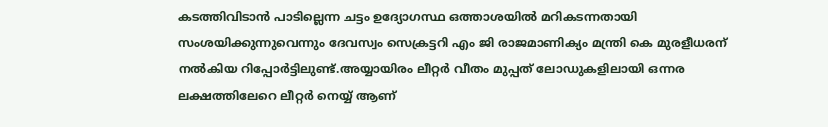കടത്തിവിടാന്‍ പാടില്ലെന്ന ചട്ടം ഉദ്യോഗസ്ഥ ഒത്താശയില്‍ മറികടന്നതായി സംശയിക്കുന്നുവെന്നും ദേവസ്വം സെക്രട്ടറി എം ജി രാജമാണിക്യം മന്ത്രി കെ മുരളീധരന് നല്‍കിയ റിപ്പോര്‍ട്ടിലുണ്ട്.അയ്യായിരം ലീറ്റര്‍ വീതം മുപ്പത് ലോഡുകളിലായി ഒന്നര ലക്ഷത്തിലേറെ ലീറ്റര്‍ നെയ്യ് ആണ്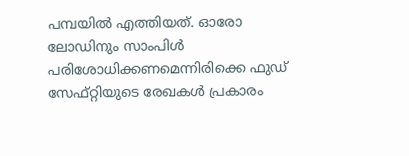പമ്പയില്‍ എത്തിയത്. ഓരോ ലോഡിനും സാംപിള്‍ പരിശോധിക്കണമെന്നിരിക്കെ ഫുഡ് സേഫ്റ്റിയുടെ രേഖകള്‍ പ്രകാരം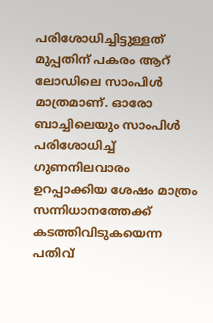പരിശോധിച്ചിട്ടുള്ളത് മുപ്പതിന് പകരം ആറ് ലോഡിലെ സാംപിള്‍ മാത്രമാണ്. ഓരോ ബാച്ചിലെയും സാംപിള്‍ പരിശോധിച്ച് ഗുണനിലവാരം ഉറപ്പാക്കിയ ശേഷം മാത്രം സന്നിധാനത്തേക്ക് കടത്തിവിടുകയെന്ന പതിവ്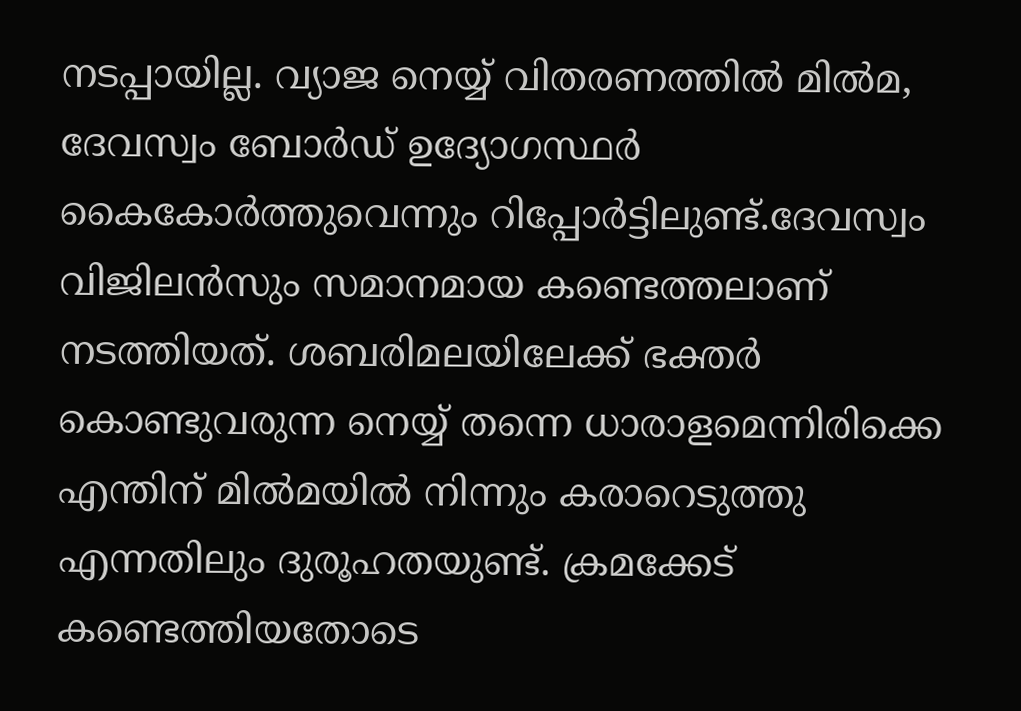നടപ്പായില്ല. വ്യാജ നെയ്യ് വിതരണത്തില്‍ മില്‍മ, ദേവസ്വം ബോര്‍ഡ് ഉദ്യോഗസ്ഥര്‍ കൈകോര്‍ത്തുവെന്നും റിപ്പോര്‍ട്ടിലുണ്ട്.ദേവസ്വം വിജിലന്‍സും സമാനമായ കണ്ടെത്തലാണ് നടത്തിയത്. ശബരിമലയിലേക്ക് ഭക്തര്‍ കൊണ്ടുവരുന്ന നെയ്യ് തന്നെ ധാരാളമെന്നിരിക്കെ എന്തിന് മില്‍മയില്‍ നിന്നും കരാറെടുത്തു എന്നതിലും ദുരൂഹതയുണ്ട്. ക്രമക്കേട് കണ്ടെത്തിയതോടെ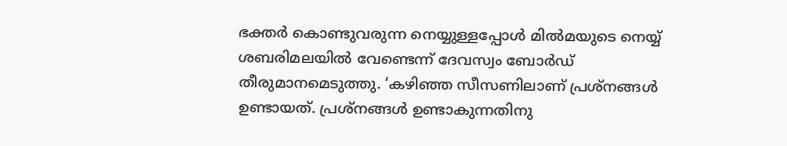ഭക്തര്‍ കൊണ്ടുവരുന്ന നെയ്യുള്ളപ്പോള്‍ മില്‍മയുടെ നെയ്യ് ശബരിമലയില്‍ വേണ്ടെന്ന് ദേവസ്വം ബോര്‍ഡ് തീരുമാനമെടുത്തു. ‘കഴിഞ്ഞ സീസണിലാണ് പ്രശ്‌നങ്ങള്‍ ഉണ്ടായത്. പ്രശ്‌നങ്ങള്‍ ഉണ്ടാകുന്നതിനു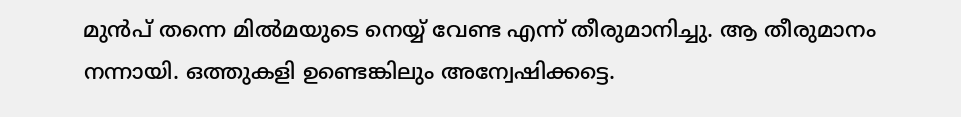മുന്‍പ് തന്നെ മില്‍മയുടെ നെയ്യ് വേണ്ട എന്ന് തീരുമാനിച്ചു. ആ തീരുമാനം നന്നായി. ഒത്തുകളി ഉണ്ടെങ്കിലും അന്വേഷിക്കട്ടെ.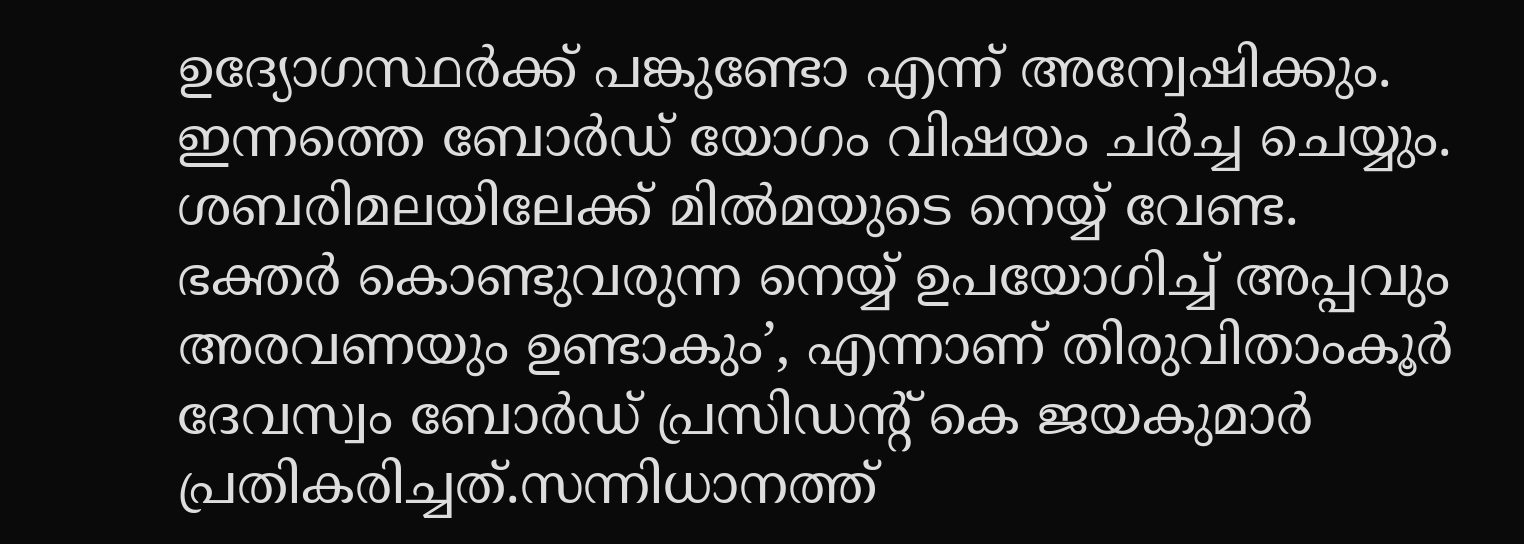ഉദ്യോഗസ്ഥര്‍ക്ക് പങ്കുണ്ടോ എന്ന് അന്വേഷിക്കും. ഇന്നത്തെ ബോര്‍ഡ് യോഗം വിഷയം ചര്‍ച്ച ചെയ്യും. ശബരിമലയിലേക്ക് മില്‍മയുടെ നെയ്യ് വേണ്ട. ഭക്തര്‍ കൊണ്ടുവരുന്ന നെയ്യ് ഉപയോഗിച്ച് അപ്പവും അരവണയും ഉണ്ടാകും’, എന്നാണ് തിരുവിതാംകൂര്‍ ദേവസ്വം ബോര്‍ഡ് പ്രസിഡന്റ് കെ ജയകുമാര്‍ പ്രതികരിച്ചത്.സന്നിധാനത്ത്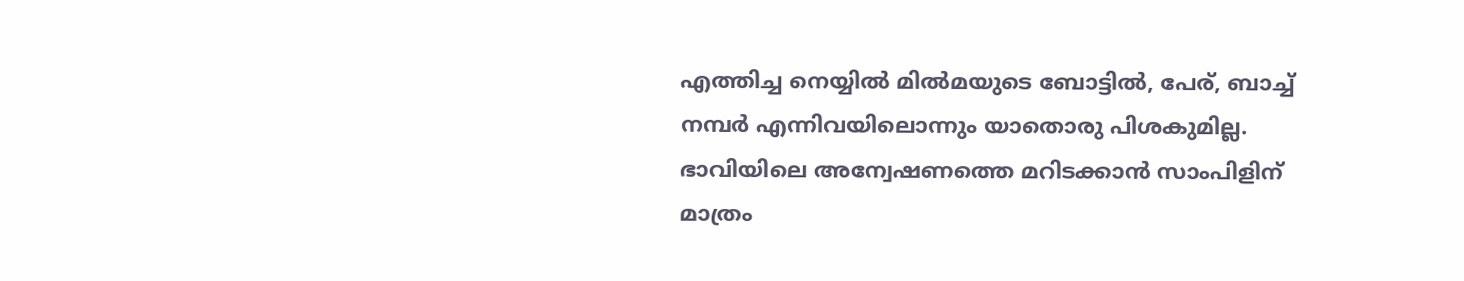എത്തിച്ച നെയ്യില്‍ മില്‍മയുടെ ബോട്ടില്‍, പേര്, ബാച്ച് നമ്പര്‍ എന്നിവയിലൊന്നും യാതൊരു പിശകുമില്ല. ഭാവിയിലെ അന്വേഷണത്തെ മറിടക്കാന്‍ സാംപിളിന് മാത്രം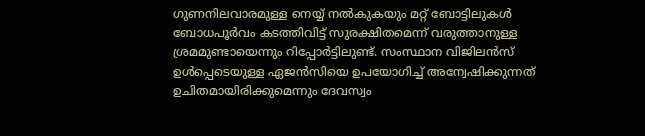ഗുണനിലവാരമുള്ള നെയ്യ് നല്‍കുകയും മറ്റ് ബോട്ടിലുകള്‍ ബോധപൂര്‍വം കടത്തിവിട്ട് സുരക്ഷിതമെന്ന് വരുത്താനുള്ള ശ്രമമുണ്ടായെന്നും റിപ്പോര്‍ട്ടിലുണ്ട്. സംസ്ഥാന വിജിലന്‍സ് ഉള്‍പ്പെടെയുള്ള ഏജന്‍സിയെ ഉപയോഗിച്ച് അന്വേഷിക്കുന്നത് ഉചിതമായിരിക്കുമെന്നും ദേവസ്വം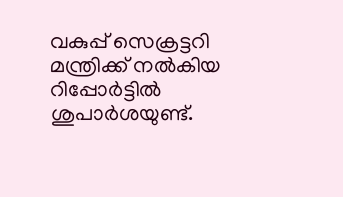വകുപ്പ് സെക്രട്ടറി മന്ത്രിക്ക് നല്‍കിയ റിപ്പോര്‍ട്ടില്‍ ശുപാര്‍ശയുണ്ട്.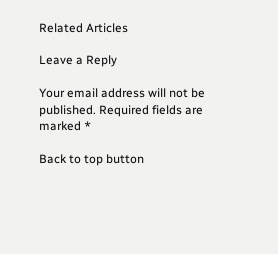Related Articles

Leave a Reply

Your email address will not be published. Required fields are marked *

Back to top button